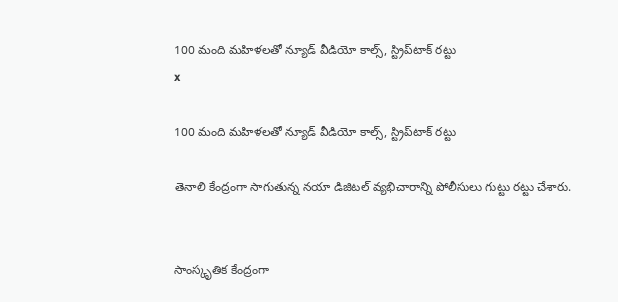100 మంది మహిళలతో న్యూడ్ వీడియో కాల్స్, స్ట్రిప్‌టాక్ రట్టు
x

100 మంది మహిళలతో న్యూడ్ వీడియో కాల్స్, స్ట్రిప్‌టాక్ రట్టు

తెనాలి కేంద్రంగా సాగుతున్న నయా డిజిటల్ వ్యభిచారాన్ని పోలీసులు గుట్టు రట్టు చేశారు.


సాంస్కృతిక కేంద్రంగా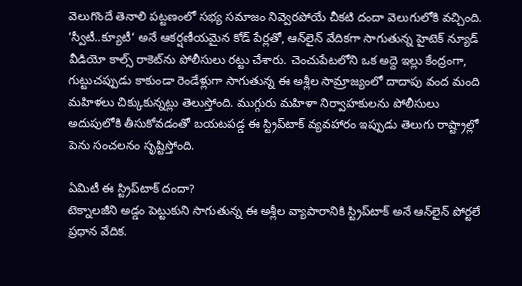వెలుగొందే తెనాలి పట్టణంలో సభ్య సమాజం నివ్వెరపోయే చీకటి దందా వెలుగులోకి వచ్చింది. ’స్వీటీ..క్యూటీ‘ అనే ఆకర్షణీయమైన కోడ్ పేర్లతో, ఆన్‌లైన్ వేదికగా సాగుతున్న హైటెక్ న్యూడ్ వీడియో కాల్స్ రాకెట్‌ను పోలీసులు రట్టు చేశారు. చెంచుపేటలోని ఒక అద్దె ఇల్లు కేంద్రంగా, గుట్టుచప్పుడు కాకుండా రెండేళ్లుగా సాగుతున్న ఈ అశ్లీల సామ్రాజ్యంలో దాదాపు వంద మంది మహిళలు చిక్కుకున్నట్లు తెలుస్తోంది. ముగ్గురు మహిళా నిర్వాహకులను పోలీసులు అదుపులోకి తీసుకోవడంతో బయటపడ్డ ఈ స్ట్రిప్‌టాక్ వ్యవహారం ఇప్పుడు తెలుగు రాష్ట్రాల్లో పెను సంచలనం సృష్టిస్తోంది.

ఏమిటీ ఈ స్ట్రిప్‌టాక్ దందా?
టెక్నాలజీని అడ్డం పెట్టుకుని సాగుతున్న ఈ అశ్లీల వ్యాపారానికి స్ట్రిప్‌టాక్ అనే ఆన్‌లైన్ పోర్టలే ప్రధాన వేదిక.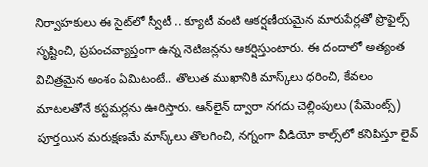నిర్వాహకులు ఈ సైట్‌లో స్వీటీ .. క్యూటీ వంటి ఆకర్షణీయమైన మారుపేర్లతో ప్రొఫైల్స్ సృష్టించి, ప్రపంచవ్యాప్తంగా ఉన్న నెటిజన్లను ఆకర్షిస్తుంటారు. ఈ దందాలో అత్యంత విచిత్రమైన అంశం ఏమిటంటే.. తొలుత ముఖానికి మాస్క్‌లు ధరించి, కేవలం మాటలతోనే కస్టమర్లను ఊరిస్తారు. ఆన్‌లైన్ ద్వారా నగదు చెల్లింపులు (పేమెంట్స్) పూర్తయిన మరుక్షణమే మాస్క్‌లు తొలగించి, నగ్నంగా వీడియో కాల్స్‌లో కనిపిస్తూ లైవ్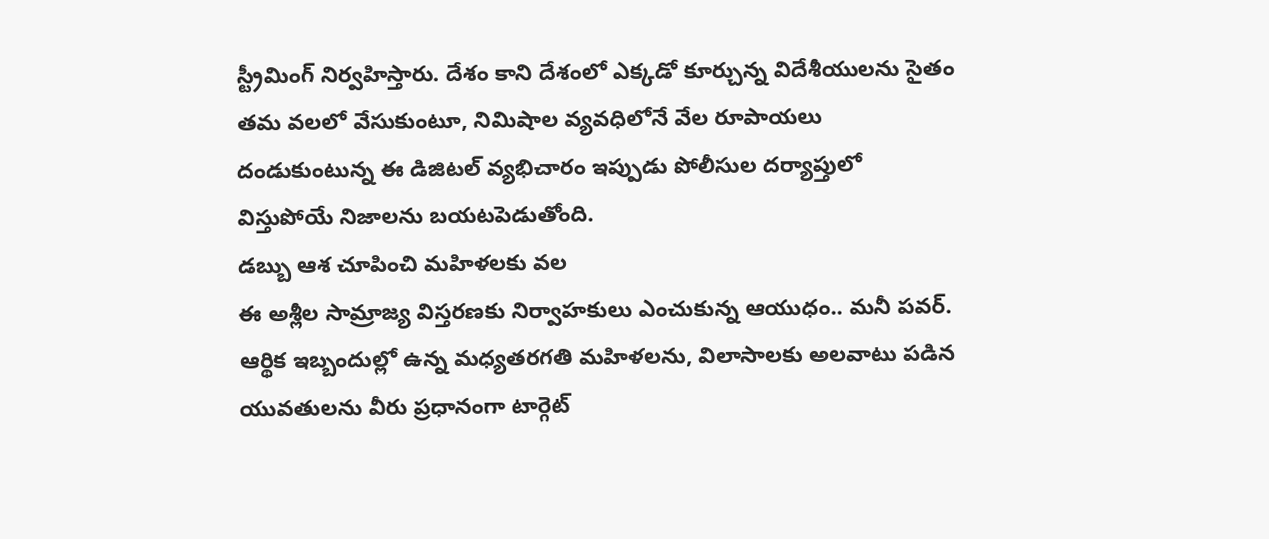స్ట్రీమింగ్ నిర్వహిస్తారు. దేశం కాని దేశంలో ఎక్కడో కూర్చున్న విదేశీయులను సైతం తమ వలలో వేసుకుంటూ, నిమిషాల వ్యవధిలోనే వేల రూపాయలు దండుకుంటున్న ఈ డిజిటల్ వ్యభిచారం ఇప్పుడు పోలీసుల దర్యాప్తులో విస్తుపోయే నిజాలను బయటపెడుతోంది.
డబ్బు ఆశ చూపించి మహిళలకు వల
ఈ అశ్లీల సామ్రాజ్య విస్తరణకు నిర్వాహకులు ఎంచుకున్న ఆయుధం.. మనీ పవర్. ఆర్థిక ఇబ్బందుల్లో ఉన్న మధ్యతరగతి మహిళలను, విలాసాలకు అలవాటు పడిన యువతులను వీరు ప్రధానంగా టార్గెట్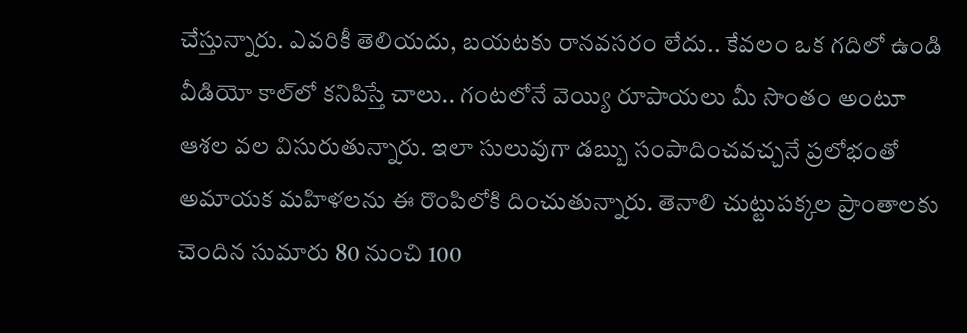చేస్తున్నారు. ఎవరికీ తెలియదు, బయటకు రానవసరం లేదు.. కేవలం ఒక గదిలో ఉండి వీడియో కాల్‌లో కనిపిస్తే చాలు.. గంటలోనే వెయ్యి రూపాయలు మీ సొంతం అంటూ ఆశల వల విసురుతున్నారు. ఇలా సులువుగా డబ్బు సంపాదించవచ్చనే ప్రలోభంతో అమాయక మహిళలను ఈ రొంపిలోకి దించుతున్నారు. తెనాలి చుట్టుపక్కల ప్రాంతాలకు చెందిన సుమారు 80 నుంచి 100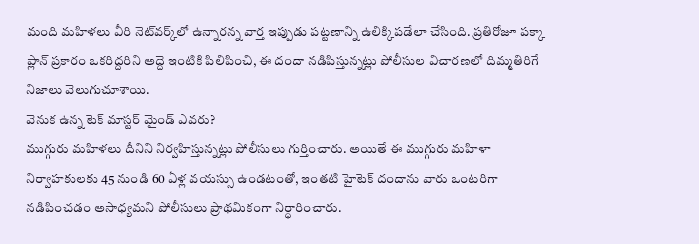మంది మహిళలు వీరి నెట్‌వర్క్‌లో ఉన్నారన్న వార్త ఇప్పుడు పట్టణాన్ని ఉలిక్కిపడేలా చేసింది. ప్రతిరోజూ పక్కా ప్లాన్ ప్రకారం ఒకరిద్దరిని అద్దె ఇంటికి పిలిపించి, ఈ దందా నడిపిస్తున్నట్లు పోలీసుల విచారణలో దిమ్మతిరిగే నిజాలు వెలుగుచూశాయి.
వెనుక ఉన్న టెక్ మాస్టర్ మైండ్ ఎవరు?
ముగ్గురు మహిళలు దీనిని నిర్వహిస్తున్నట్లు పోలీసులు గుర్తించారు. అయితే ఈ ముగ్గురు మహిళా నిర్వాహకులకు 45 నుండి 60 ఏళ్ల వయస్సు ఉండటంతో, ఇంతటి హైటెక్ దందాను వారు ఒంటరిగా నడిపించడం అసాధ్యమని పోలీసులు ప్రాథమికంగా నిర్ధారించారు.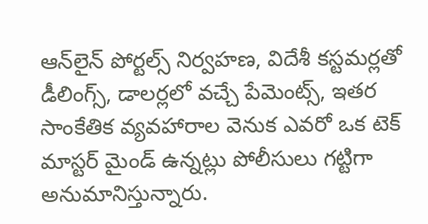ఆన్‌లైన్ పోర్టల్స్ నిర్వహణ, విదేశీ కస్టమర్లతో డీలింగ్స్, డాలర్లలో వచ్చే పేమెంట్స్, ఇతర సాంకేతిక వ్యవహారాల వెనుక ఎవరో ఒక టెక్ మాస్టర్ మైండ్ ఉన్నట్లు పోలీసులు గట్టిగా అనుమానిస్తున్నారు.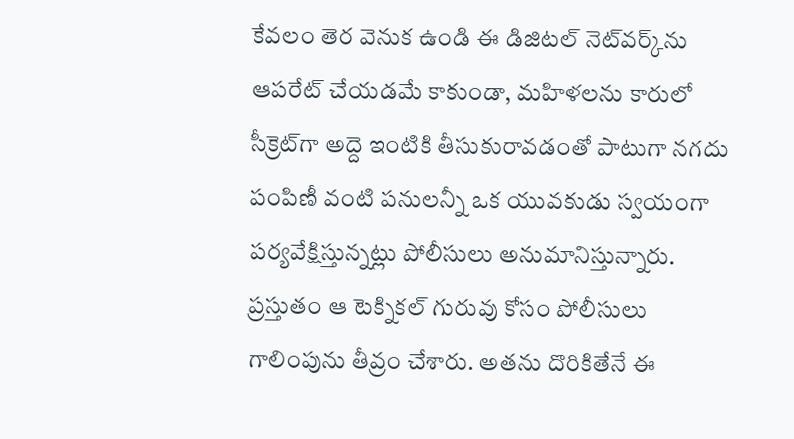కేవలం తెర వెనుక ఉండి ఈ డిజిటల్ నెట్‌వర్క్‌ను ఆపరేట్ చేయడమే కాకుండా, మహిళలను కారులో సీక్రెట్‌గా అద్దె ఇంటికి తీసుకురావడంతో పాటుగా నగదు పంపిణీ వంటి పనులన్నీ ఒక యువకుడు స్వయంగా పర్యవేక్షిస్తున్నట్లు పోలీసులు అనుమానిస్తున్నారు. ప్రస్తుతం ఆ టెక్నికల్ గురువు కోసం పోలీసులు గాలింపును తీవ్రం చేశారు. అతను దొరికితేనే ఈ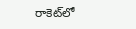రాకెట్‌లో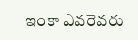ఇంకా ఎవరెవరు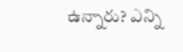ఉన్నారు? ఎన్ని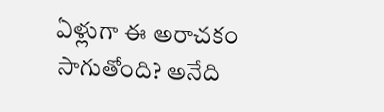ఏళ్లుగా ఈ అరాచకం సాగుతోంది? అనేది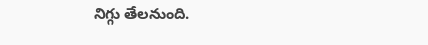నిగ్గు తేలనుంది.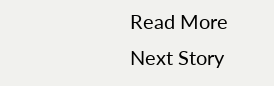Read More
Next Story